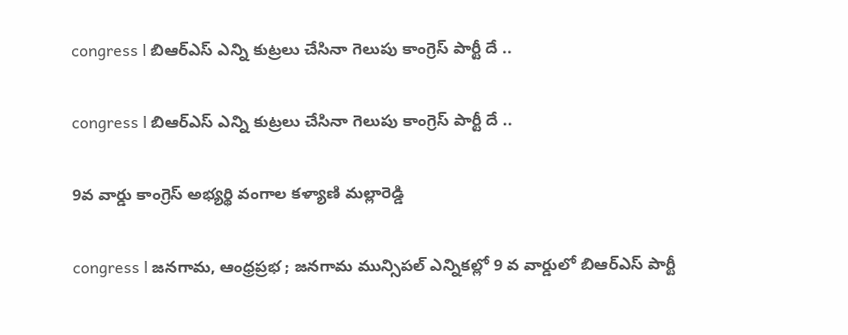congress l బిఆర్ఎస్ ఎన్ని కుట్రలు చేసినా గెలుపు కాంగ్రెస్ పార్టీ దే ..

congress l బిఆర్ఎస్ ఎన్ని కుట్రలు చేసినా గెలుపు కాంగ్రెస్ పార్టీ దే ..

9వ వార్డు కాంగ్రెస్ అభ్యర్థి వంగాల కళ్యాణి మల్లారెడ్డి

congress l జనగామ, ఆంధ్రప్రభ ; జనగామ మున్సిపల్ ఎన్నికల్లో 9 వ వార్డులో బిఆర్ఎస్ పార్టీ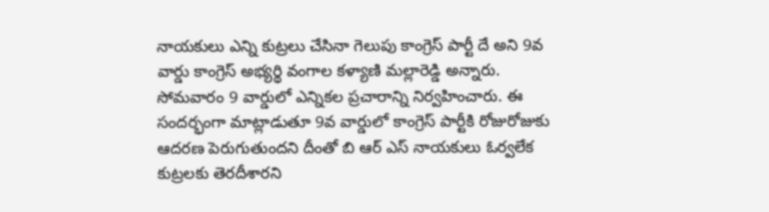నాయకులు ఎన్ని కుట్రలు చేసినా గెలుపు కాంగ్రెస్ పార్టీ దే అని 9వ వార్డు కాంగ్రెస్ అభ్యర్థి వంగాల కళ్యాణి మల్లారెడ్డి అన్నారు. సోమవారం 9 వార్డులో ఎన్నికల ప్రచారాన్ని నిర్వహించారు. ఈ సందర్భంగా మాట్లాడుతూ 9వ వార్డులో కాంగ్రెస్ పార్టీకి రోజురోజుకు ఆదరణ పెరుగుతుందని దీంతో బి ఆర్ ఎస్ నాయకులు ఓర్వలేక కుట్రలకు తెరదీశారని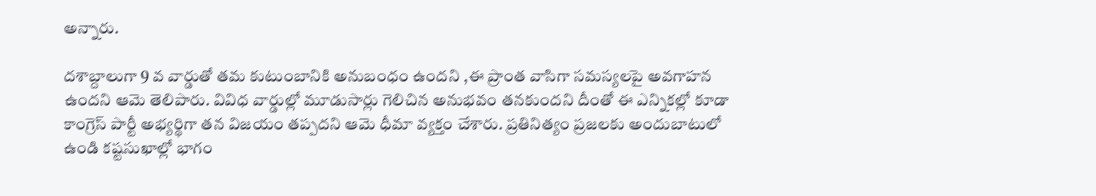అన్నారు.

దశాబ్దాలుగా 9 వ వార్డుతో తమ కుటుంబానికి అనుబంధం ఉందని ,ఈ ప్రాంత వాసిగా సమస్యలపై అవగాహన ఉందని ఆమె తెలిపారు. వివిధ వార్డుల్లో మూడుసార్లు గెలిచిన అనుభవం తనకుందని దీంతో ఈ ఎన్నికల్లో కూడా కాంగ్రెస్ పార్టీ అభ్యర్థిగా తన విజయం తప్పదని ఆమె ధీమా వ్యక్తం చేశారు. ప్రతినిత్యం ప్రజలకు అందుబాటులో ఉండి కష్టసుఖాల్లో భాగం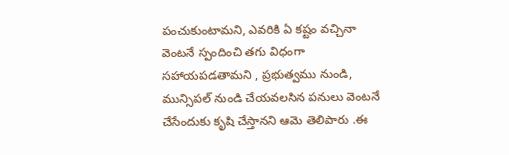పంచుకుంటామని, ఎవరికి ఏ కష్టం వచ్చినా వెంటనే స్పందించి తగు విధంగా సహాయపడతామని , ప్రభుత్వము నుండి, మున్సిపల్ నుండి చేయవలసిన పనులు వెంటనే చేసేందుకు కృషి చేస్తానని ఆమె తెలిపారు .ఈ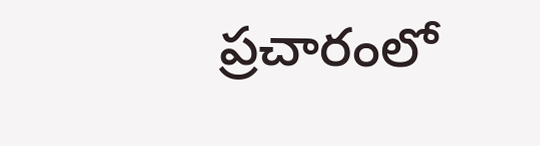ప్రచారంలో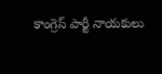కాంగ్రెస్ పార్టీ నాయకులు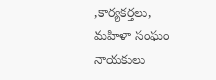,కార్యకర్తలు, మహిళా సంఘం నాయకులు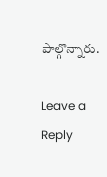పాల్గొన్నారు.

Leave a Reply